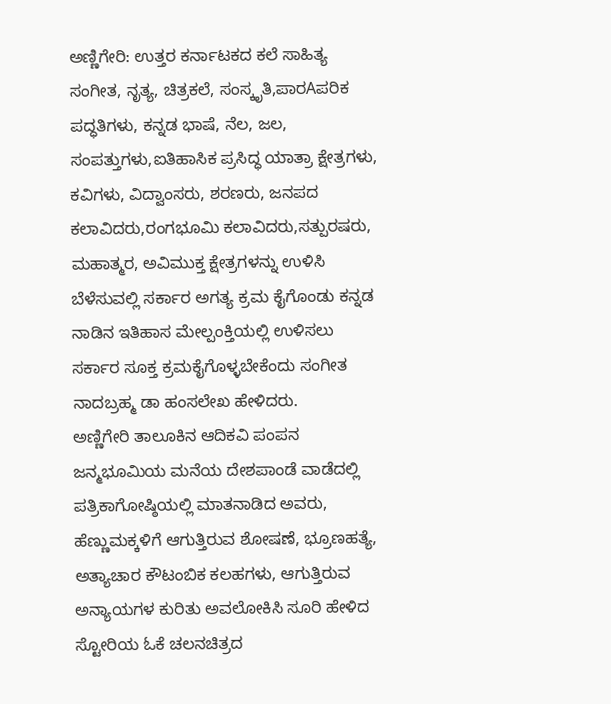ಅಣ್ಣಿಗೇರಿ: ಉತ್ತರ ಕರ್ನಾಟಕದ ಕಲೆ ಸಾಹಿತ್ಯ ಸಂಗೀತ, ನೃತ್ಯ, ಚಿತ್ರಕಲೆ, ಸಂಸ್ಕೃತಿ,ಪಾರAಪರಿಕ ಪದ್ಧತಿಗಳು, ಕನ್ನಡ ಭಾಷೆ, ನೆಲ, ಜಲ, ಸಂಪತ್ತುಗಳು,ಐತಿಹಾಸಿಕ ಪ್ರಸಿದ್ಧ ಯಾತ್ರಾ ಕ್ಷೇತ್ರಗಳು, ಕವಿಗಳು, ವಿದ್ವಾಂಸರು, ಶರಣರು, ಜನಪದ ಕಲಾವಿದರು,ರಂಗಭೂಮಿ ಕಲಾವಿದರು,ಸತ್ಪುರಷರು, ಮಹಾತ್ಮರ, ಅವಿಮುಕ್ತ ಕ್ಷೇತ್ರಗಳನ್ನು ಉಳಿಸಿ ಬೆಳೆಸುವಲ್ಲಿ ಸರ್ಕಾರ ಅಗತ್ಯ ಕ್ರಮ ಕೈಗೊಂಡು ಕನ್ನಡ ನಾಡಿನ ಇತಿಹಾಸ ಮೇಲ್ಪಂಕ್ತಿಯಲ್ಲಿ ಉಳಿಸಲು ಸರ್ಕಾರ ಸೂಕ್ತ ಕ್ರಮಕೈಗೊಳ್ಳಬೇಕೆಂದು ಸಂಗೀತ ನಾದಬ್ರಹ್ಮ ಡಾ ಹಂಸಲೇಖ ಹೇಳಿದರು.
ಅಣ್ಣಿಗೇರಿ ತಾಲೂಕಿನ ಆದಿಕವಿ ಪಂಪನ ಜನ್ಮಭೂಮಿಯ ಮನೆಯ ದೇಶಪಾಂಡೆ ವಾಡೆದಲ್ಲಿ ಪತ್ರಿಕಾಗೋಷ್ಠಿಯಲ್ಲಿ ಮಾತನಾಡಿದ ಅವರು, ಹೆಣ್ಣುಮಕ್ಕಳಿಗೆ ಆಗುತ್ತಿರುವ ಶೋಷಣೆ, ಭ್ರೂಣಹತ್ಯೆ, ಅತ್ಯಾಚಾರ ಕೌಟಂಬಿಕ ಕಲಹಗಳು, ಆಗುತ್ತಿರುವ ಅನ್ಯಾಯಗಳ ಕುರಿತು ಅವಲೋಕಿಸಿ ಸೂರಿ ಹೇಳಿದ ಸ್ಟೋರಿಯ ಓಕೆ ಚಲನಚಿತ್ರದ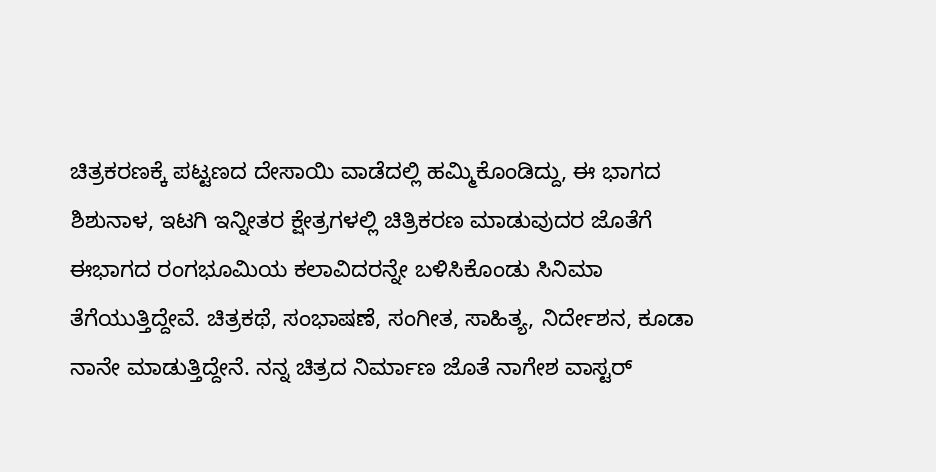ಚಿತ್ರಕರಣಕ್ಕೆ ಪಟ್ಟಣದ ದೇಸಾಯಿ ವಾಡೆದಲ್ಲಿ ಹಮ್ಮಿಕೊಂಡಿದ್ದು, ಈ ಭಾಗದ ಶಿಶುನಾಳ, ಇಟಗಿ ಇನ್ನೀತರ ಕ್ಷೇತ್ರಗಳಲ್ಲಿ ಚಿತ್ರಿಕರಣ ಮಾಡುವುದರ ಜೊತೆಗೆ ಈಭಾಗದ ರಂಗಭೂಮಿಯ ಕಲಾವಿದರನ್ನೇ ಬಳಿಸಿಕೊಂಡು ಸಿನಿಮಾ ತೆಗೆಯುತ್ತಿದ್ದೇವೆ. ಚಿತ್ರಕಥೆ, ಸಂಭಾಷಣೆ, ಸಂಗೀತ, ಸಾಹಿತ್ಯ, ನಿರ್ದೇಶನ, ಕೂಡಾ ನಾನೇ ಮಾಡುತ್ತಿದ್ದೇನೆ. ನನ್ನ ಚಿತ್ರದ ನಿರ್ಮಾಣ ಜೊತೆ ನಾಗೇಶ ವಾಸ್ಟರ್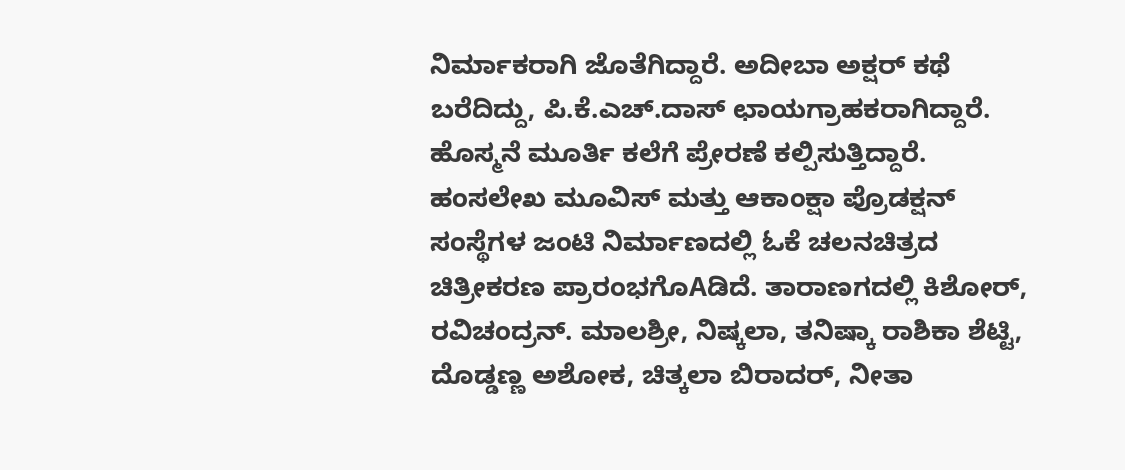ನಿರ್ಮಾಕರಾಗಿ ಜೊತೆಗಿದ್ದಾರೆ. ಅದೀಬಾ ಅಕ್ಷರ್ ಕಥೆ ಬರೆದಿದ್ದು, ಪಿ.ಕೆ.ಎಚ್.ದಾಸ್ ಛಾಯಗ್ರಾಹಕರಾಗಿದ್ದಾರೆ. ಹೊಸ್ಮನೆ ಮೂರ್ತಿ ಕಲೆಗೆ ಪ್ರೇರಣೆ ಕಲ್ಪಿಸುತ್ತಿದ್ದಾರೆ.
ಹಂಸಲೇಖ ಮೂವಿಸ್ ಮತ್ತು ಆಕಾಂಕ್ಷಾ ಪ್ರೊಡಕ್ಷನ್ ಸಂಸ್ಥೆಗಳ ಜಂಟಿ ನಿರ್ಮಾಣದಲ್ಲಿ ಓಕೆ ಚಲನಚಿತ್ರದ ಚಿತ್ರೀಕರಣ ಪ್ರಾರಂಭಗೊAಡಿದೆ. ತಾರಾಣಗದಲ್ಲಿ ಕಿಶೋರ್, ರವಿಚಂದ್ರನ್. ಮಾಲಶ್ರೀ, ನಿಷ್ಕಲಾ, ತನಿಷ್ಕಾ ರಾಶಿಕಾ ಶೆಟ್ಟಿ, ದೊಡ್ಡಣ್ಣ ಅಶೋಕ, ಚಿತ್ಕಲಾ ಬಿರಾದರ್, ನೀತಾ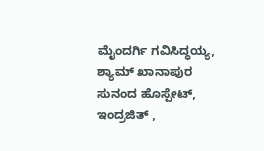ಮೈಂದರ್ಗಿ ಗವಿಸಿದ್ಧಯ್ಯ, ಶ್ಯಾಮ್ ಖಾನಾಪುರ ಸುನಂದ ಹೊಸ್ಪೇಟ್, ಇಂದ್ರಜಿತ್ ,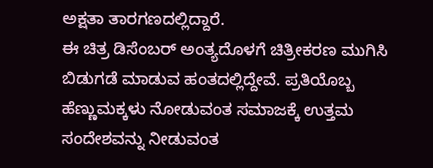ಅಕ್ಷತಾ ತಾರಗಣದಲ್ಲಿದ್ದಾರೆ.
ಈ ಚಿತ್ರ ಡಿಸೆಂಬರ್ ಅಂತ್ಯದೊಳಗೆ ಚಿತ್ರೀಕರಣ ಮುಗಿಸಿ ಬಿಡುಗಡೆ ಮಾಡುವ ಹಂತದಲ್ಲಿದ್ದೇವೆ. ಪ್ರತಿಯೊಬ್ಬ ಹೆಣ್ಣುಮಕ್ಕಳು ನೋಡುವಂತ ಸಮಾಜಕ್ಕೆ ಉತ್ತಮ ಸಂದೇಶವನ್ನು ನೀಡುವಂತ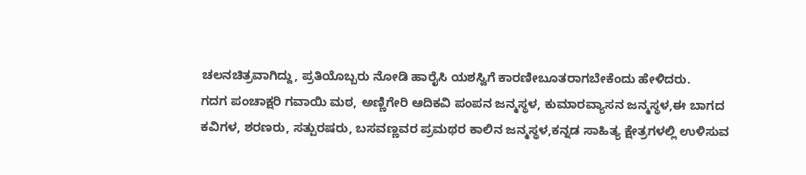ಚಲನಚಿತ್ರವಾಗಿದ್ದು, ಪ್ರತಿಯೊಬ್ಬರು ನೋಡಿ ಹಾರೈಸಿ ಯಶಸ್ವಿಗೆ ಕಾರಣೀಬೂತರಾಗಬೇಕೆಂದು ಹೇಳಿದರು.
ಗದಗ ಪಂಚಾಕ್ಷರಿ ಗವಾಯಿ ಮಠ, ಅಣ್ಣಿಗೇರಿ ಆದಿಕವಿ ಪಂಪನ ಜನ್ಮಸ್ಥಳ, ಕುಮಾರವ್ಯಾಸನ ಜನ್ಮಸ್ಥಳ,ಈ ಬಾಗದ ಕವಿಗಳ, ಶರಣರು, ಸತ್ಪುರಷರು, ಬಸವಣ್ಣವರ ಪ್ರಮಥರ ಕಾಲಿನ ಜನ್ಮಸ್ಥಳ,ಕನ್ನಡ ಸಾಹಿತ್ಯ ಕ್ಷೇತ್ರಗಳಲ್ಲಿ ಉಳಿಸುವ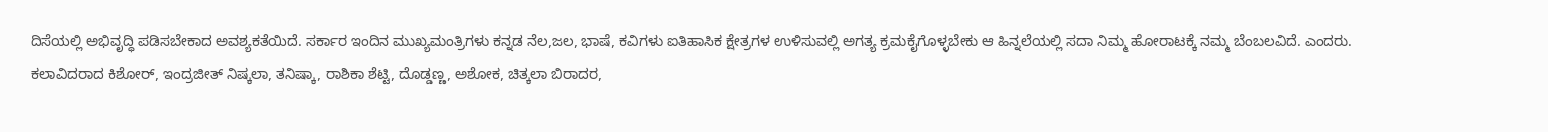ದಿಸೆಯಲ್ಲಿ ಅಭಿವೃದ್ಧಿ ಪಡಿಸಬೇಕಾದ ಅವಶ್ಯಕತೆಯಿದೆ. ಸರ್ಕಾರ ಇಂದಿನ ಮುಖ್ಯಮಂತ್ರಿಗಳು ಕನ್ನಡ ನೆಲ,ಜಲ, ಭಾಷೆ, ಕವಿಗಳು ಐತಿಹಾಸಿಕ ಕ್ಷೇತ್ರಗಳ ಉಳಿಸುವಲ್ಲಿ ಅಗತ್ಯ ಕ್ರಮಕೈಗೊಳ್ಳಬೇಕು ಆ ಹಿನ್ನಲೆಯಲ್ಲಿ ಸದಾ ನಿಮ್ಮ ಹೋರಾಟಕ್ಕೆ ನಮ್ಮ ಬೆಂಬಲವಿದೆ. ಎಂದರು.
ಕಲಾವಿದರಾದ ಕಿಶೋರ್, ಇಂದ್ರಜೀತ್ ನಿಷ್ಕಲಾ, ತನಿಷ್ಕಾ, ರಾಶಿಕಾ ಶೆಟ್ಟಿ, ದೊಡ್ಡಣ್ಣ, ಅಶೋಕ, ಚಿತ್ಕಲಾ ಬಿರಾದರ,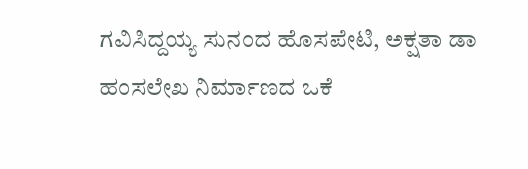ಗವಿಸಿದ್ದಯ್ಯ ಸುನಂದ ಹೊಸಪೇಟಿ, ಅಕ್ಷತಾ ಡಾ ಹಂಸಲೇಖ ನಿರ್ಮಾಣದ ಒಕೆ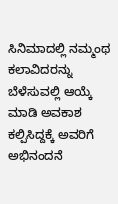ಸಿನಿಮಾದಲ್ಲಿ ನಮ್ಮಂಥ ಕಲಾವಿದರನ್ನು ಬೆಳೆಸುವಲ್ಲಿ ಆಯ್ಕೆ ಮಾಡಿ ಅವಕಾಶ ಕಲ್ಪಿಸಿದ್ದಕ್ಕೆ ಅವರಿಗೆ ಅಭಿನಂದನೆ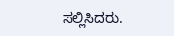ಸಲ್ಲಿಸಿದರು.